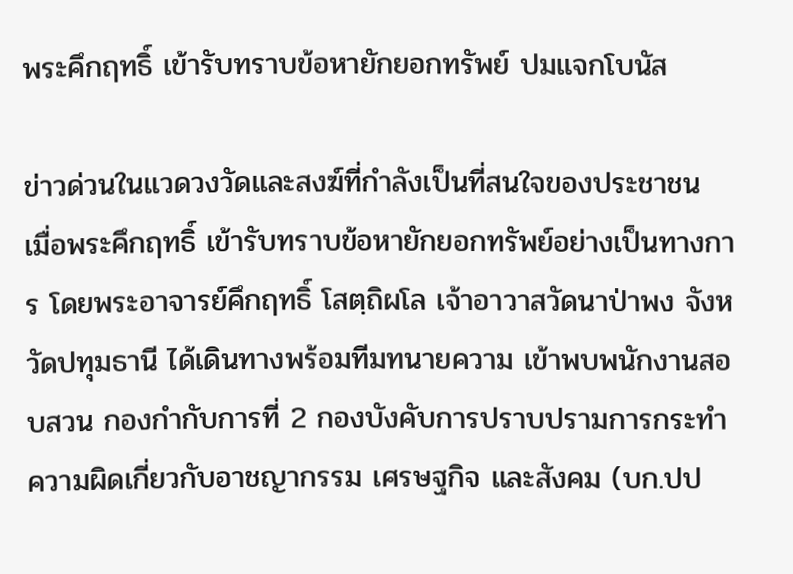พระคึกฤทธิ์ เข้ารับทราบข้อหายักยอกทรัพย์ ปมแจกโบนัส

ข่าวด่วนในแวดวงวัดและสงฆ์ที่กำลังเป็นที่สนใจของประชาชน เมื่อพระคึกฤทธิ์ เข้ารับทราบข้อหายักยอกทรัพย์อย่างเป็นทางการ โดยพระอาจารย์คึกฤทธิ์ โสตฺถิผโล เจ้าอาวาสวัดนาป่าพง จังหวัดปทุมธานี ได้เดินทางพร้อมทีมทนายความ เข้าพบพนักงานสอบสวน กองกำกับการที่ 2 กองบังคับการปราบปรามการกระทำความผิดเกี่ยวกับอาชญากรรม เศรษฐกิจ และสังคม (บก.ปป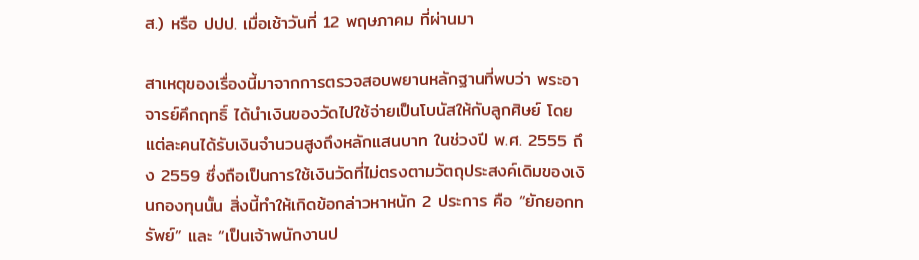ส.) หรือ ปปป. เมื่อเช้าวันที่ 12 พฤษภาคม ที่ผ่านมา

สาเหตุของเรื่องนี้มาจากการตรวจสอบพยานหลักฐานที่พบว่า พระอาจารย์คึกฤทธิ์ ได้นำเงินของวัดไปใช้จ่ายเป็นโบนัสให้กับลูกศิษย์ โดยแต่ละคนได้รับเงินจำนวนสูงถึงหลักแสนบาท ในช่วงปี พ.ศ. 2555 ถึง 2559 ซึ่งถือเป็นการใช้เงินวัดที่ไม่ตรงตามวัตถุประสงค์เดิมของเงินกองทุนนั้น สิ่งนี้ทำให้เกิดข้อกล่าวหาหนัก 2 ประการ คือ “ยักยอกทรัพย์” และ “เป็นเจ้าพนักงานป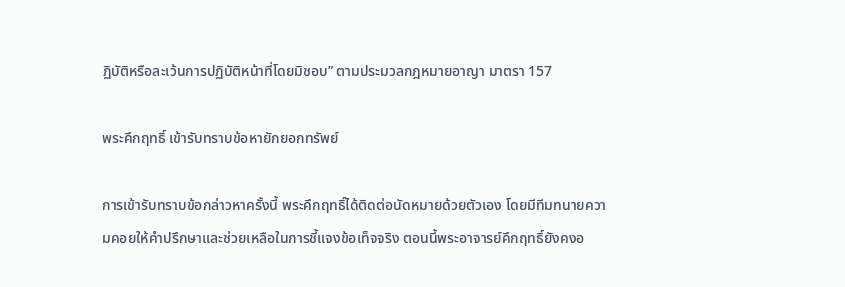ฏิบัติหรือละเว้นการปฏิบัติหน้าที่โดยมิชอบ” ตามประมวลกฎหมายอาญา มาตรา 157

พระคึกฤทธิ์ เข้ารับทราบข้อหายักยอกทรัพย์

การเข้ารับทราบข้อกล่าวหาครั้งนี้ พระคึกฤทธิ์ได้ติดต่อนัดหมายด้วยตัวเอง โดยมีทีมทนายความคอยให้คำปรึกษาและช่วยเหลือในการชี้แจงข้อเท็จจริง ตอนนี้พระอาจารย์คึกฤทธิ์ยังคงอ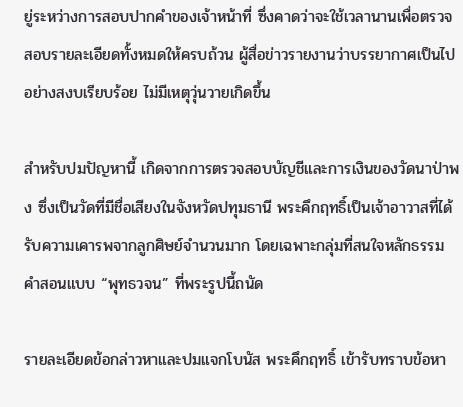ยู่ระหว่างการสอบปากคำของเจ้าหน้าที่ ซึ่งคาดว่าจะใช้เวลานานเพื่อตรวจสอบรายละเอียดทั้งหมดให้ครบถ้วน ผู้สื่อข่าวรายงานว่าบรรยากาศเป็นไปอย่างสงบเรียบร้อย ไม่มีเหตุวุ่นวายเกิดขึ้น

สำหรับปมปัญหานี้ เกิดจากการตรวจสอบบัญชีและการเงินของวัดนาป่าพง ซึ่งเป็นวัดที่มีชื่อเสียงในจังหวัดปทุมธานี พระคึกฤทธิ์เป็นเจ้าอาวาสที่ได้รับความเคารพจากลูกศิษย์จำนวนมาก โดยเฉพาะกลุ่มที่สนใจหลักธรรมคำสอนแบบ “พุทธวจน” ที่พระรูปนี้ถนัด

รายละเอียดข้อกล่าวหาและปมแจกโบนัส พระคึกฤทธิ์ เข้ารับทราบข้อหา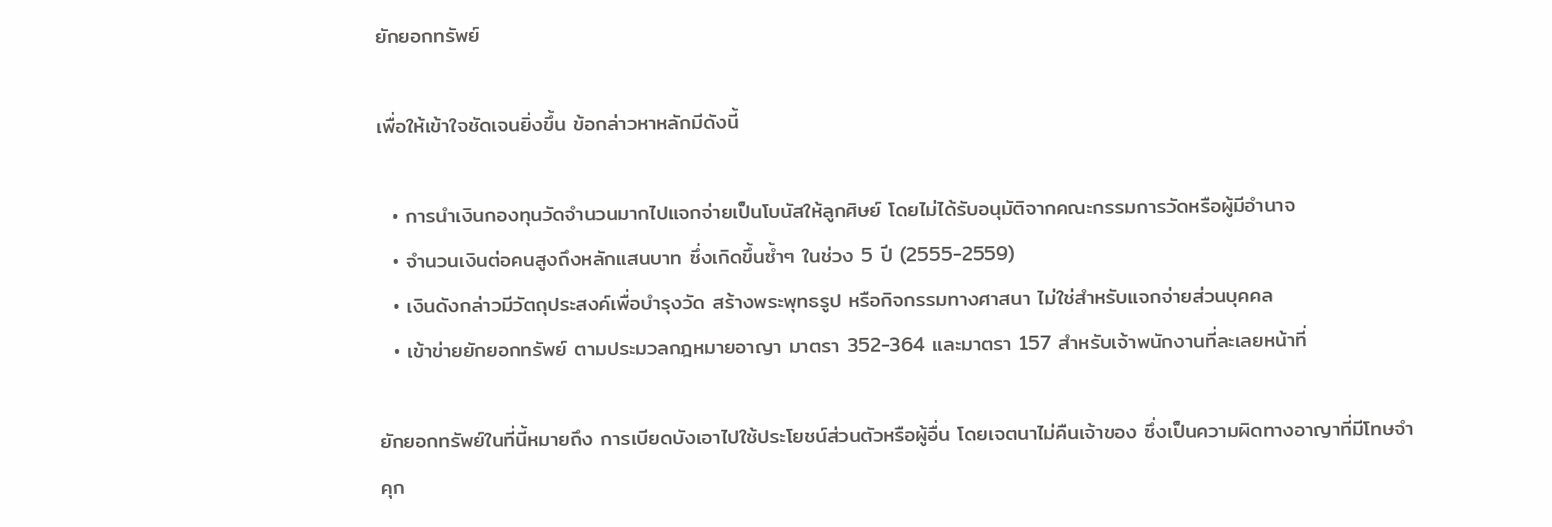ยักยอกทรัพย์

เพื่อให้เข้าใจชัดเจนยิ่งขึ้น ข้อกล่าวหาหลักมีดังนี้

  • การนำเงินกองทุนวัดจำนวนมากไปแจกจ่ายเป็นโบนัสให้ลูกศิษย์ โดยไม่ได้รับอนุมัติจากคณะกรรมการวัดหรือผู้มีอำนาจ
  • จำนวนเงินต่อคนสูงถึงหลักแสนบาท ซึ่งเกิดขึ้นซ้ำๆ ในช่วง 5 ปี (2555-2559)
  • เงินดังกล่าวมีวัตถุประสงค์เพื่อบำรุงวัด สร้างพระพุทธรูป หรือกิจกรรมทางศาสนา ไม่ใช่สำหรับแจกจ่ายส่วนบุคคล
  • เข้าข่ายยักยอกทรัพย์ ตามประมวลกฎหมายอาญา มาตรา 352-364 และมาตรา 157 สำหรับเจ้าพนักงานที่ละเลยหน้าที่

ยักยอกทรัพย์ในที่นี้หมายถึง การเบียดบังเอาไปใช้ประโยชน์ส่วนตัวหรือผู้อื่น โดยเจตนาไม่คืนเจ้าของ ซึ่งเป็นความผิดทางอาญาที่มีโทษจำคุก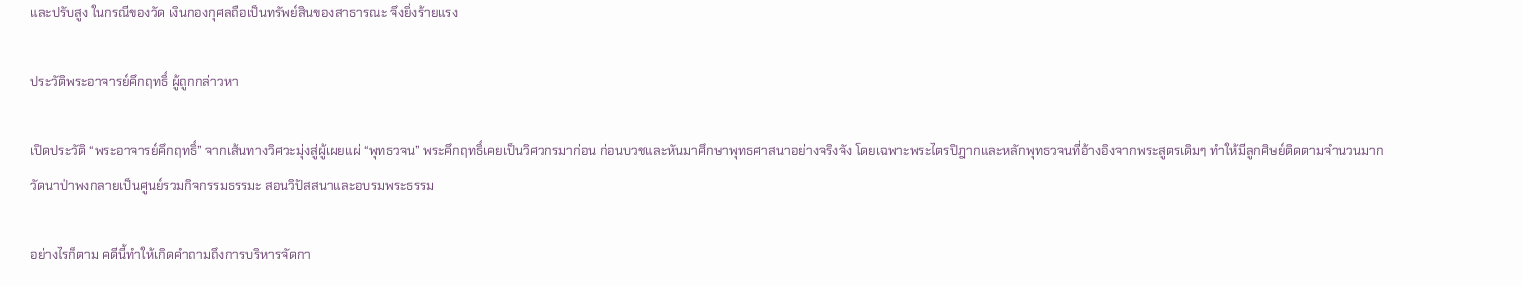และปรับสูง ในกรณีของวัด เงินกองกุศลถือเป็นทรัพย์สินของสาธารณะ จึงยิ่งร้ายแรง

ประวัติพระอาจารย์คึกฤทธิ์ ผู้ถูกกล่าวหา

เปิดประวัติ “พระอาจารย์คึกฤทธิ์” จากเส้นทางวิศวะมุ่งสู่ผู้เผยแผ่ “พุทธวจน” พระคึกฤทธิ์เคยเป็นวิศวกรมาก่อน ก่อนบวชและหันมาศึกษาพุทธศาสนาอย่างจริงจัง โดยเฉพาะพระไตรปิฎากและหลักพุทธวจนที่อ้างอิงจากพระสูตรเดิมๆ ทำให้มีลูกศิษย์ติดตามจำนวนมาก วัดนาป่าพงกลายเป็นศูนย์รวมกิจกรรมธรรมะ สอนวิปัสสนาและอบรมพระธรรม

อย่างไรก็ตาม คดีนี้ทำให้เกิดคำถามถึงการบริหารจัดกา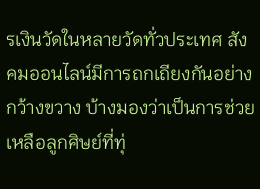รเงินวัดในหลายวัดทั่วประเทศ สังคมออนไลน์มีการถกเถียงกันอย่างกว้างขวาง บ้างมองว่าเป็นการช่วยเหลือลูกศิษย์ที่ทุ่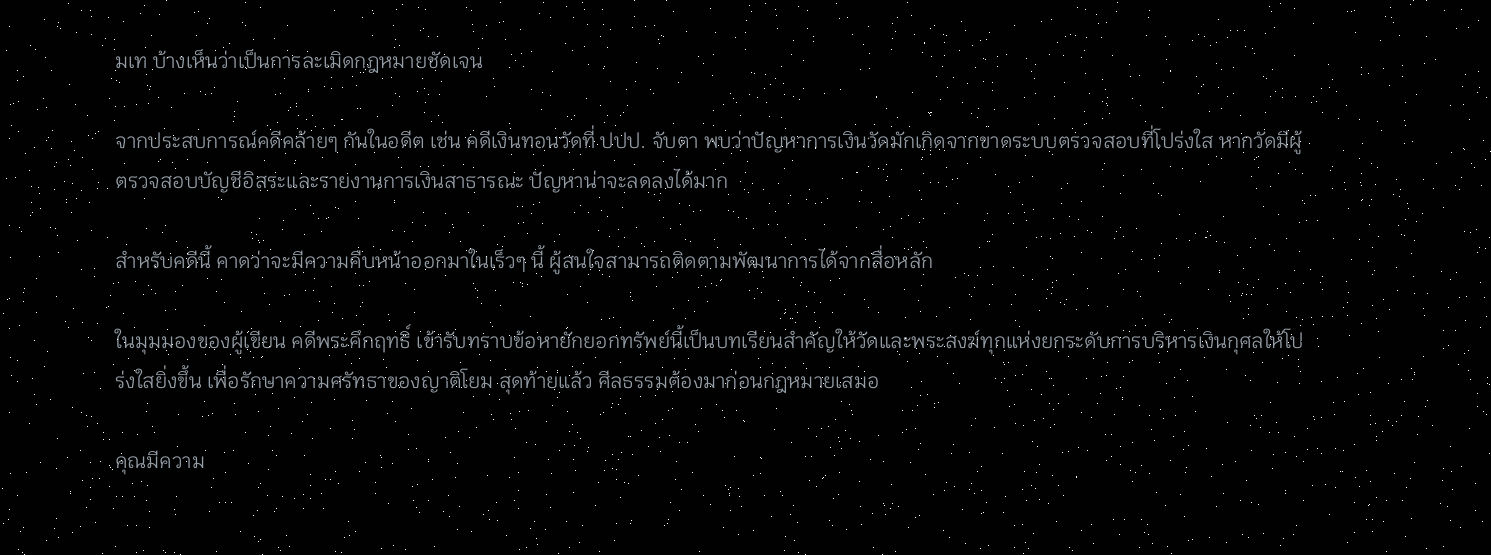มเท บ้างเห็นว่าเป็นการละเมิดกฎหมายชัดเจน

จากประสบการณ์คดีคล้ายๆ กันในอดีต เช่น คดีเงินทอนวัดที่ ปปป. จับตา พบว่าปัญหาการเงินวัดมักเกิดจากขาดระบบตรวจสอบที่โปร่งใส หากวัดมีผู้ตรวจสอบบัญชีอิสระและรายงานการเงินสาธารณะ ปัญหาน่าจะลดลงได้มาก

สำหรับคดีนี้ คาดว่าจะมีความคืบหน้าออกมาในเร็วๆ นี้ ผู้สนใจสามารถติดตามพัฒนาการได้จากสื่อหลัก

ในมุมมองของผู้เขียน คดีพระคึกฤทธิ์ เข้ารับทราบข้อหายักยอกทรัพย์นี้เป็นบทเรียนสำคัญให้วัดและพระสงฆ์ทุกแห่งยกระดับการบริหารเงินกุศลให้โปร่งใสยิ่งขึ้น เพื่อรักษาความศรัทธาของญาติโยม สุดท้ายแล้ว ศีลธรรมต้องมาก่อนกฎหมายเสมอ

คุณมีความ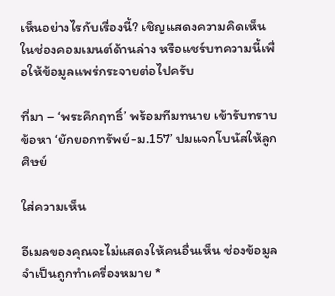เห็นอย่างไรกับเรื่องนี้? เชิญแสดงความคิดเห็นในช่องคอมเมนต์ด้านล่าง หรือแชร์บทความนี้เพื่อให้ข้อมูลแพร่กระจายต่อไปครับ

ที่มา – ‘พระคึกฤทธิ์’ พร้อมทีมทนาย เข้ารับทราบข้อหา ‘ยักยอกทรัพย์-ม.157’ ปมแจกโบนัสให้ลูกศิษย์

ใส่ความเห็น

อีเมลของคุณจะไม่แสดงให้คนอื่นเห็น ช่องข้อมูลจำเป็นถูกทำเครื่องหมาย *